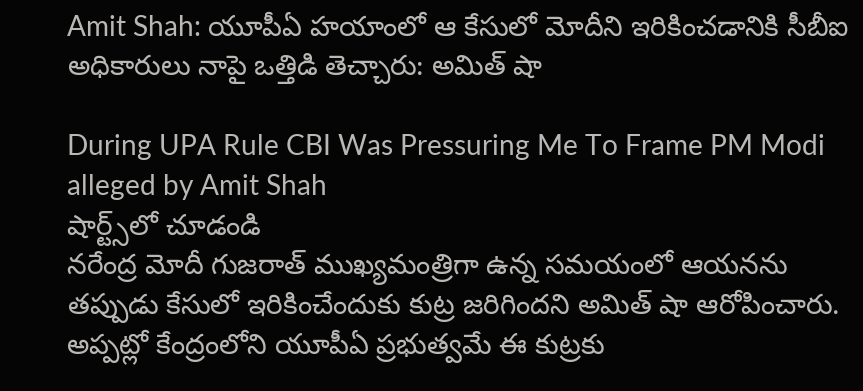Amit Shah: యూపీఏ హయాంలో ఆ కేసులో మోదీని ఇరికించడానికి సీబీఐ అధికారులు నాపై ఒత్తిడి తెచ్చారు: అమిత్ షా

During UPA Rule CBI Was Pressuring Me To Frame PM Modi alleged by Amit Shah
షార్ట్స్‌లో చూడండి
నరేంద్ర మోదీ గుజరాత్ ముఖ్యమంత్రిగా ఉన్న సమయంలో ఆయనను తప్పుడు కేసులో ఇరికించేందుకు కుట్ర జరిగిందని అమిత్ షా ఆరోపించారు. అప్పట్లో కేంద్రంలోని యూపీఏ ప్రభుత్వమే ఈ కుట్రకు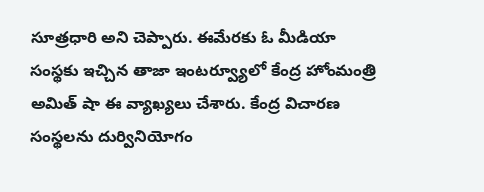సూత్రధారి అని చెప్పారు. ఈమేరకు ఓ మీడియా సంస్థకు ఇచ్చిన తాజా ఇంటర్వ్యూలో కేంద్ర హోంమంత్రి అమిత్ షా ఈ వ్యాఖ్యలు చేశారు. కేంద్ర విచారణ సంస్థలను దుర్వినియోగం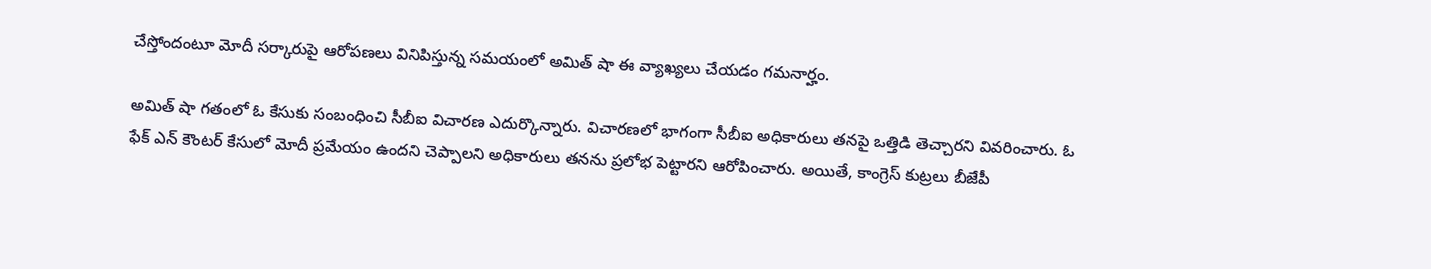చేస్తోందంటూ మోదీ సర్కారుపై ఆరోపణలు వినిపిస్తున్న సమయంలో అమిత్ షా ఈ వ్యాఖ్యలు చేయడం గమనార్హం.

అమిత్ షా గతంలో ఓ కేసుకు సంబంధించి సీబీఐ విచారణ ఎదుర్కొన్నారు. విచారణలో భాగంగా సీబీఐ అధికారులు తనపై ఒత్తిడి తెచ్చారని వివరించారు. ఓ ఫేక్ ఎన్ కౌంటర్ కేసులో మోదీ ప్రమేయం ఉందని చెప్పాలని అధికారులు తనను ప్రలోభ పెట్టారని ఆరోపించారు. అయితే, కాంగ్రెస్ కుట్రలు బీజేపీ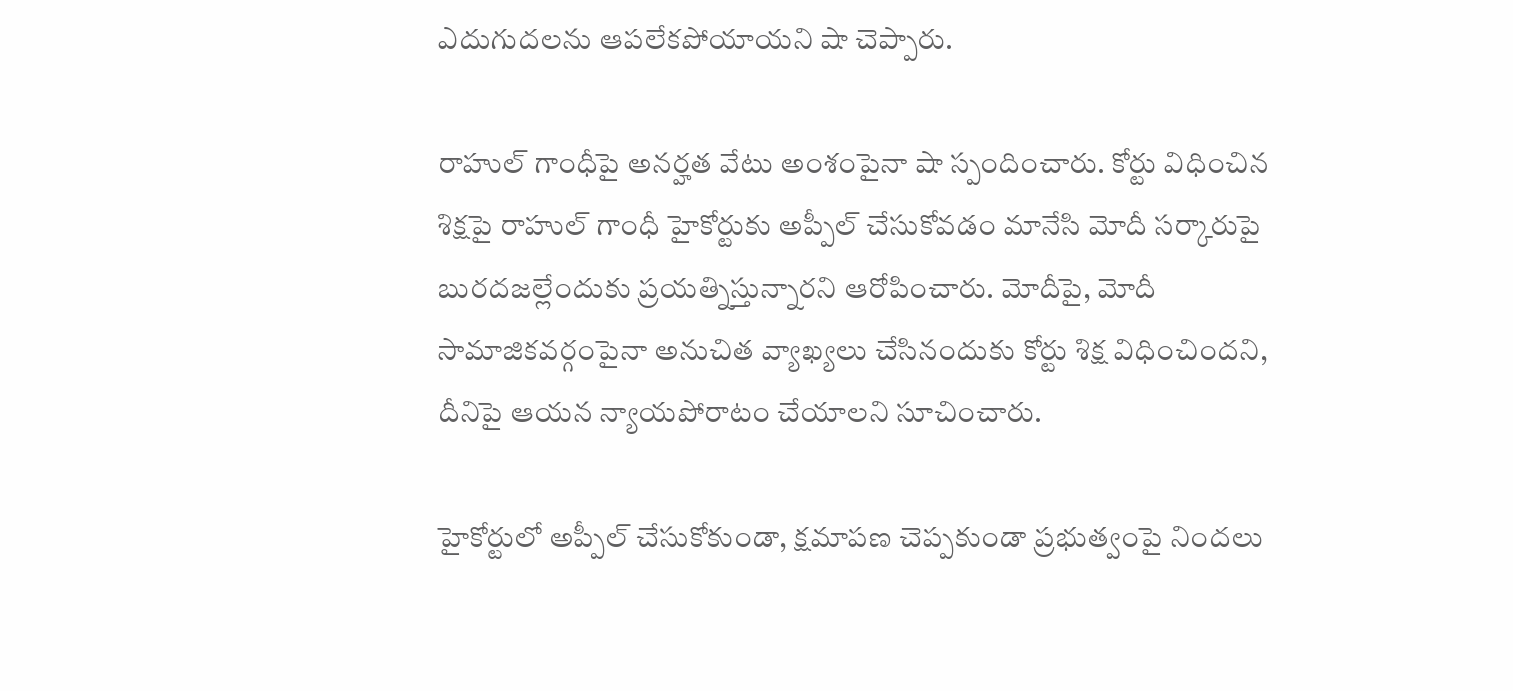ఎదుగుదలను ఆపలేకపోయాయని షా చెప్పారు.

రాహుల్ గాంధీపై అనర్హత వేటు అంశంపైనా షా స్పందించారు. కోర్టు విధించిన శిక్షపై రాహుల్ గాంధీ హైకోర్టుకు అప్పీల్ చేసుకోవడం మానేసి మోదీ సర్కారుపై బురదజల్లేందుకు ప్రయత్నిస్తున్నారని ఆరోపించారు. మోదీపై, మోదీ సామాజికవర్గంపైనా అనుచిత వ్యాఖ్యలు చేసినందుకు కోర్టు శిక్ష విధించిందని, దీనిపై ఆయన న్యాయపోరాటం చేయాలని సూచించారు.

హైకోర్టులో అప్పీల్ చేసుకోకుండా, క్షమాపణ చెప్పకుండా ప్రభుత్వంపై నిందలు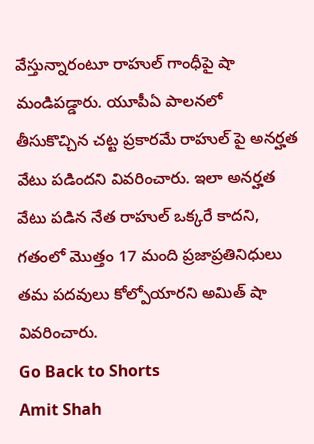వేస్తున్నారంటూ రాహుల్ గాంధీపై షా మండిపడ్డారు. యూపీఏ పాలనలో తీసుకొచ్చిన చట్ట ప్రకారమే రాహుల్ పై అనర్హత వేటు పడిందని వివరించారు. ఇలా అనర్హత వేటు పడిన నేత రాహుల్ ఒక్కరే కాదని, గతంలో మొత్తం 17 మంది ప్రజాప్రతినిధులు తమ పదవులు కోల్పోయారని అమిత్ షా వివరించారు.
Go Back to Shorts
Amit Shah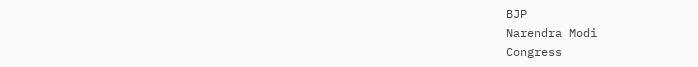BJP
Narendra Modi
Congress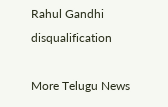Rahul Gandhi
disqualification

More Telugu News